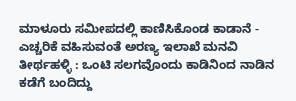ಮಾಳೂರು ಸಮೀಪದಲ್ಲಿ ಕಾಣಿಸಿಕೊಂಡ ಕಾಡಾನೆ - ಎಚ್ಚರಿಕೆ ವಹಿಸುವಂತೆ ಅರಣ್ಯ ಇಲಾಖೆ ಮನವಿ
ತೀರ್ಥಹಳ್ಳಿ : ಒಂಟಿ ಸಲಗವೊಂದು ಕಾಡಿನಿಂದ ನಾಡಿನ ಕಡೆಗೆ ಬಂದಿದ್ದು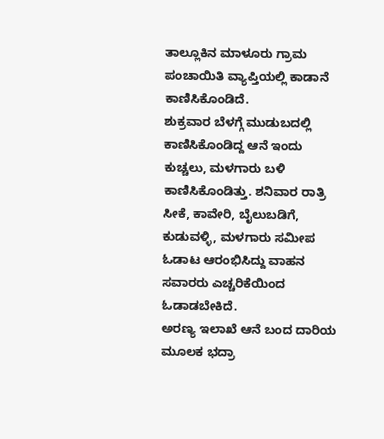ತಾಲ್ಲೂಕಿನ ಮಾಳೂರು ಗ್ರಾಮ ಪಂಚಾಯಿತಿ ವ್ಯಾಪ್ತಿಯಲ್ಲಿ ಕಾಡಾನೆ ಕಾಣಿಸಿಕೊಂಡಿದೆ.
ಶುಕ್ರವಾರ ಬೆಳಗ್ಗೆ ಮುಡುಬದಲ್ಲಿ ಕಾಣಿಸಿಕೊಂಡಿದ್ದ ಆನೆ ಇಂದು ಕುಚ್ಚಲು, ಮಳಗಾರು ಬಳಿ ಕಾಣಿಸಿಕೊಂಡಿತ್ತು. ಶನಿವಾರ ರಾತ್ರಿ ಸೀಕೆ, ಕಾವೇರಿ, ಬೈಲುಬಡಿಗೆ, ಕುಡುವಳ್ಳಿ, ಮಳಗಾರು ಸಮೀಪ ಓಡಾಟ ಆರಂಭಿಸಿದ್ದು ವಾಹನ ಸವಾರರು ಎಚ್ಚರಿಕೆಯಿಂದ ಓಡಾಡಬೇಕಿದೆ.
ಅರಣ್ಯ ಇಲಾಖೆ ಆನೆ ಬಂದ ದಾರಿಯ ಮೂಲಕ ಭದ್ರಾ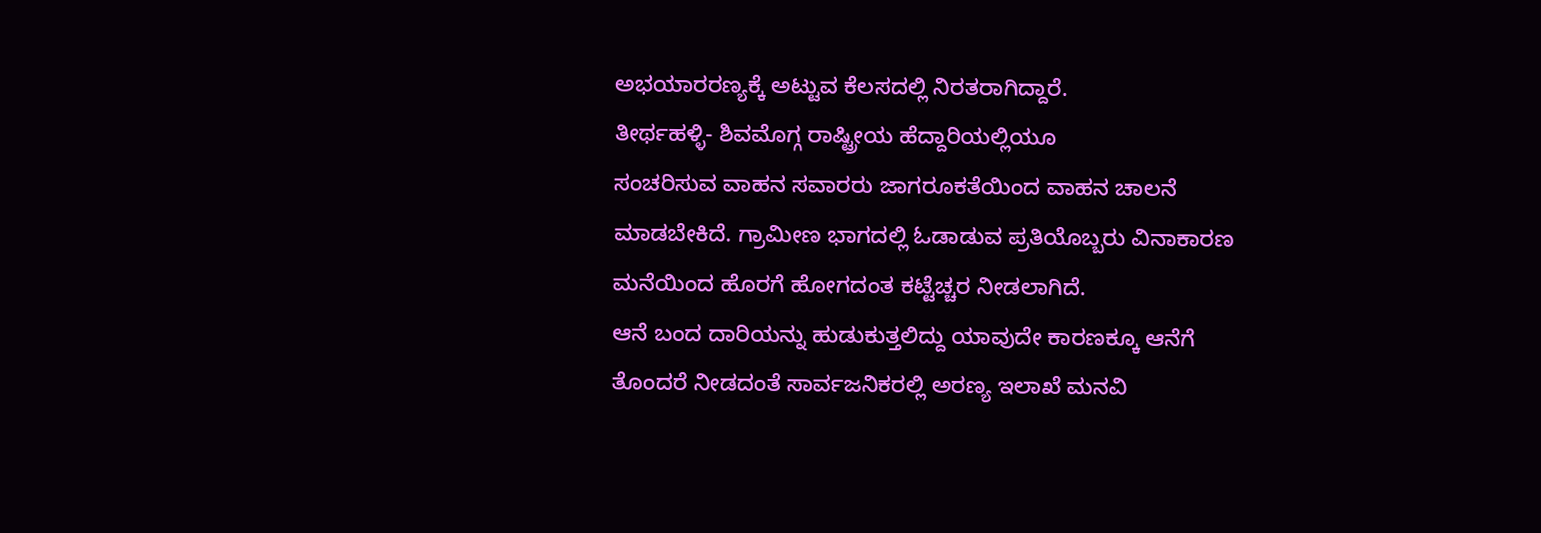ಅಭಯಾರರಣ್ಯಕ್ಕೆ ಅಟ್ಟುವ ಕೆಲಸದಲ್ಲಿ ನಿರತರಾಗಿದ್ದಾರೆ.
ತೀರ್ಥಹಳ್ಳಿ- ಶಿವಮೊಗ್ಗ ರಾಷ್ಟ್ರೀಯ ಹೆದ್ದಾರಿಯಲ್ಲಿಯೂ
ಸಂಚರಿಸುವ ವಾಹನ ಸವಾರರು ಜಾಗರೂಕತೆಯಿಂದ ವಾಹನ ಚಾಲನೆ ಮಾಡಬೇಕಿದೆ. ಗ್ರಾಮೀಣ ಭಾಗದಲ್ಲಿ ಓಡಾಡುವ ಪ್ರತಿಯೊಬ್ಬರು ವಿನಾಕಾರಣ ಮನೆಯಿಂದ ಹೊರಗೆ ಹೋಗದಂತ ಕಟ್ಟೆಚ್ಚರ ನೀಡಲಾಗಿದೆ.
ಆನೆ ಬಂದ ದಾರಿಯನ್ನು ಹುಡುಕುತ್ತಲಿದ್ದು ಯಾವುದೇ ಕಾರಣಕ್ಕೂ ಆನೆಗೆ ತೊಂದರೆ ನೀಡದಂತೆ ಸಾರ್ವಜನಿಕರಲ್ಲಿ ಅರಣ್ಯ ಇಲಾಖೆ ಮನವಿ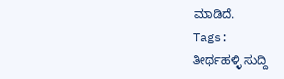ಮಾಡಿದೆ.
Tags:
ತೀರ್ಥಹಳ್ಳಿ ಸುದ್ದಿ